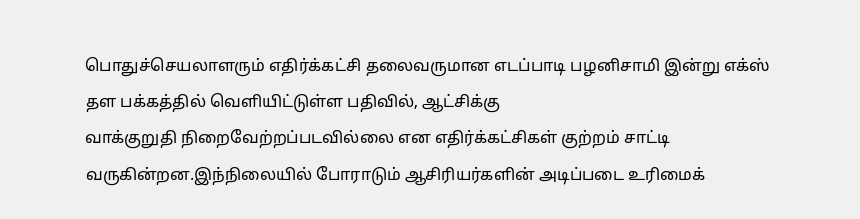பொதுச்செயலாளரும் எதிர்க்கட்சி தலைவருமான எடப்பாடி பழனிசாமி இன்று எக்ஸ் தள பக்கத்தில் வெளியிட்டுள்ள பதிவில், ஆட்சிக்கு
வாக்குறுதி நிறைவேற்றப்படவில்லை என எதிர்க்கட்சிகள் குற்றம் சாட்டி வருகின்றன.இந்நிலையில் போராடும் ஆசிரியர்களின் அடிப்படை உரிமைக்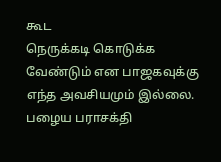கூட
நெருக்கடி கொடுக்க வேண்டும் என பாஜகவுக்கு எந்த அவசியமும் இல்லை. பழைய பராசக்தி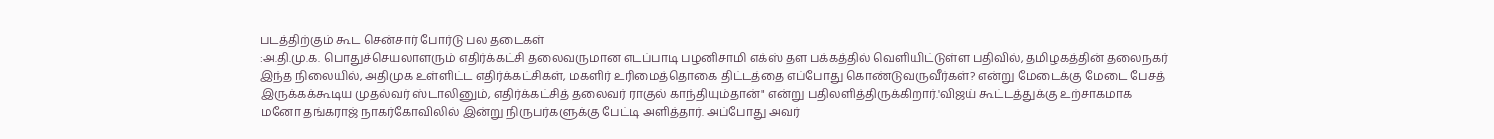படத்திற்கும் கூட சென்சார் போர்டு பல தடைகள்
:அ.தி.மு.க. பொதுச்செயலாளரும் எதிர்க்கட்சி தலைவருமான எடப்பாடி பழனிசாமி எக்ஸ் தள பக்கத்தில் வெளியிட்டுள்ள பதிவில், தமிழகத்தின் தலைநகர்
இந்த நிலையில், அதிமுக உள்ளிட்ட எதிர்க்கட்சிகள், மகளிர் உரிமைத்தொகை திட்டத்தை எப்போது கொண்டுவருவீர்கள்? என்று மேடைக்கு மேடை பேசத்
இருக்கக்கூடிய முதல்வர் ஸ்டாலினும், எதிர்க்கட்சித் தலைவர் ராகுல் காந்தியும்தான்" என்று பதிலளித்திருக்கிறார்.'விஜய் கூட்டத்துக்கு உற்சாகமாக
மனோ தங்கராஜ் நாகர்கோவிலில் இன்று நிருபர்களுக்கு பேட்டி அளித்தார். அப்போது அவர்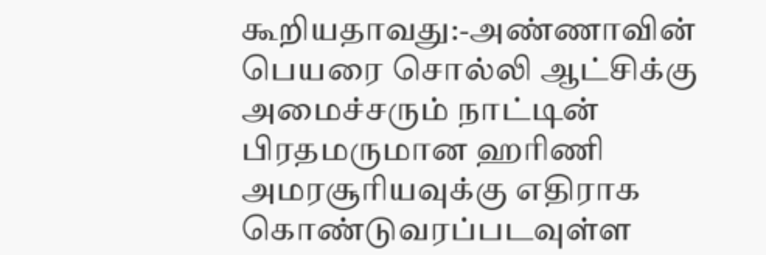கூறியதாவது:-அண்ணாவின் பெயரை சொல்லி ஆட்சிக்கு
அமைச்சரும் நாட்டின் பிரதமருமான ஹரிணி அமரசூரியவுக்கு எதிராக கொண்டுவரப்படவுள்ள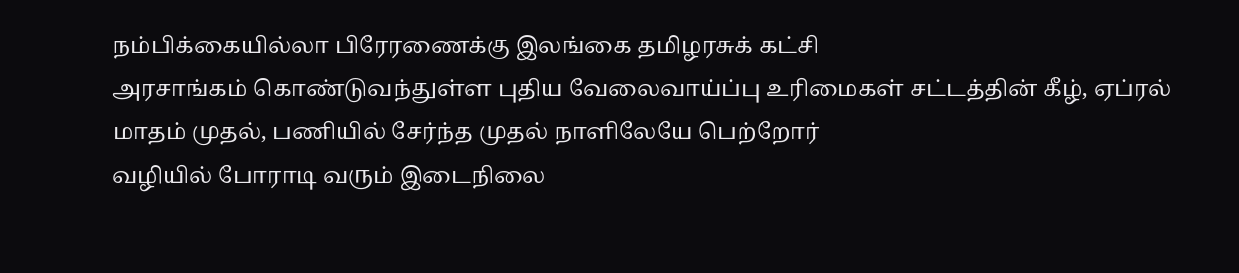நம்பிக்கையில்லா பிரேரணைக்கு இலங்கை தமிழரசுக் கட்சி
அரசாங்கம் கொண்டுவந்துள்ள புதிய வேலைவாய்ப்பு உரிமைகள் சட்டத்தின் கீழ், ஏப்ரல் மாதம் முதல், பணியில் சேர்ந்த முதல் நாளிலேயே பெற்றோர்
வழியில் போராடி வரும் இடைநிலை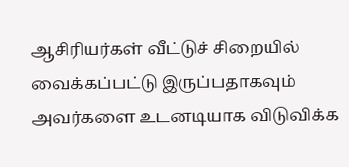ஆசிரியர்கள் வீட்டுச் சிறையில் வைக்கப்பட்டு இருப்பதாகவும் அவர்களை உடனடியாக விடுவிக்க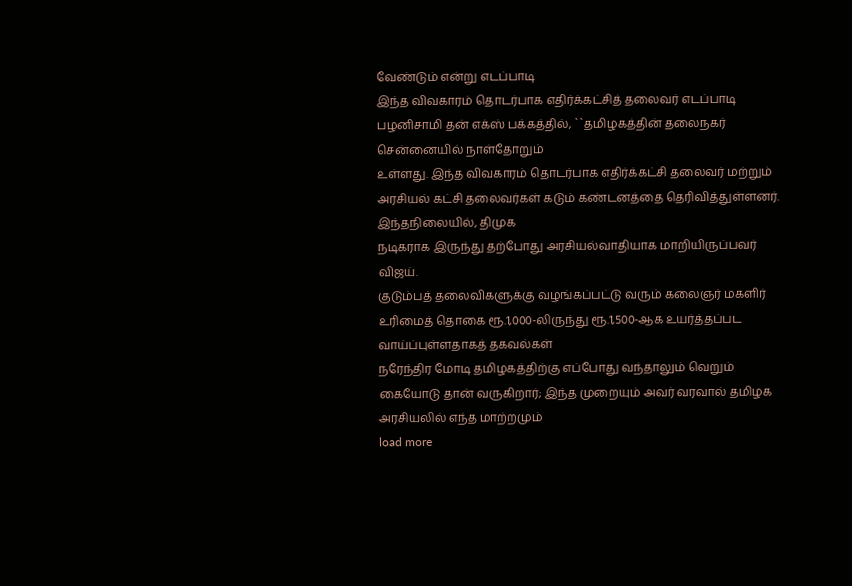வேண்டும் என்று எடப்பாடி
இந்த விவகாரம் தொடர்பாக எதிர்க்கட்சித் தலைவர் எடப்பாடி பழனிசாமி தன் எக்ஸ் பக்கத்தில், ``தமிழகத்தின் தலைநகர் சென்னையில் நாள்தோறும்
உள்ளது. இந்த விவகாரம் தொடர்பாக எதிர்க்கட்சி தலைவர் மற்றும் அரசியல் கட்சி தலைவர்கள் கடும் கண்டனத்தை தெரிவித்துள்ளனர். இந்தநிலையில், திமுக
நடிகராக இருந்து தற்போது அரசியல்வாதியாக மாறியிருப்பவர் விஜய்.
குடும்பத் தலைவிகளுக்கு வழங்கப்பட்டு வரும் கலைஞர் மகளிர் உரிமைத் தொகை ரூ.1,000-லிருந்து ரூ.1,500-ஆக உயர்த்தப்பட வாய்ப்புள்ளதாகத் தகவல்கள்
நரேந்திர மோடி தமிழகத்திற்கு எப்போது வந்தாலும் வெறும் கையோடு தான் வருகிறார்; இந்த முறையும் அவர் வரவால் தமிழக அரசியலில் எந்த மாற்றமும்
load more